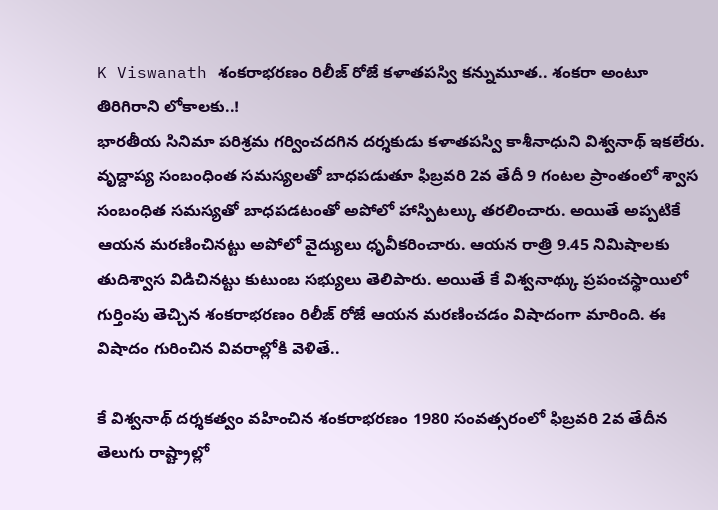K Viswanath శంకరాభరణం రిలీజ్ రోజే కళాతపస్వి కన్నుమూత.. శంకరా అంటూ తిరిగిరాని లోకాలకు..!
భారతీయ సినిమా పరిశ్రమ గర్వించదగిన దర్శకుడు కళాతపస్వి కాశీనాధుని విశ్వనాథ్ ఇకలేరు. వృద్దాప్య సంబంధింత సమస్యలతో బాధపడుతూ ఫిబ్రవరి 2వ తేదీ 9 గంటల ప్రాంతంలో శ్వాస సంబంధిత సమస్యతో బాధపడటంతో అపోలో హాస్పిటల్కు తరలించారు. అయితే అప్పటికే ఆయన మరణించినట్టు అపోలో వైద్యులు ధృవీకరించారు. ఆయన రాత్రి 9.45 నిమిషాలకు తుదిశ్వాస విడిచినట్టు కుటుంబ సభ్యులు తెలిపారు. అయితే కే విశ్వనాథ్కు ప్రపంచస్థాయిలో గుర్తింపు తెచ్చిన శంకరాభరణం రిలీజ్ రోజే ఆయన మరణించడం విషాదంగా మారింది. ఈ విషాదం గురించిన వివరాల్లోకి వెళితే..

కే విశ్వనాథ్ దర్శకత్వం వహించిన శంకరాభరణం 1980 సంవత్సరంలో ఫిబ్రవరి 2వ తేదీన తెలుగు రాష్ట్రాల్లో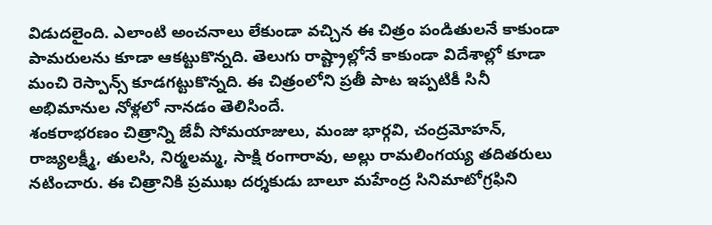విడుదలైంది. ఎలాంటి అంచనాలు లేకుండా వచ్చిన ఈ చిత్రం పండితులనే కాకుండా పామరులను కూడా ఆకట్టుకొన్నది. తెలుగు రాష్ట్రాల్లోనే కాకుండా విదేశాల్లో కూడా మంచి రెస్పాన్స్ కూడగట్టుకొన్నది. ఈ చిత్రంలోని ప్రతీ పాట ఇప్పటికీ సినీ అభిమానుల నోళ్లలో నానడం తెలిసిందే.
శంకరాభరణం చిత్రాన్ని జేవీ సోమయాజులు, మంజు భార్గవి, చంద్రమోహన్, రాజ్యలక్ష్మీ, తులసి, నిర్మలమ్మ, సాక్షి రంగారావు, అల్లు రామలింగయ్య తదితరులు నటించారు. ఈ చిత్రానికి ప్రముఖ దర్శకుడు బాలూ మహేంద్ర సినిమాటోగ్రఫిని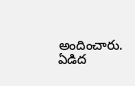అందించారు. ఏడిద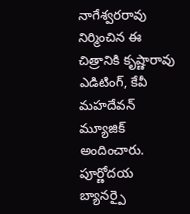నాగేశ్వరరావు నిర్మించిన ఈ చిత్రానికి కృష్ణారావు ఎడిటింగ్, కేవీ మహదేవన్ మ్యూజిక్ అందించారు. పూర్ణోదయ బ్యానర్పై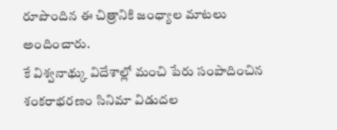రూపొందిన ఈ చిత్రానికి జంధ్యాల మాటలు అందించారు.
కే విశ్వనాథ్కు విదేశాల్లో మంచి పేరు సంపాదించిన శంకరాభరణం సినిమా విడుదల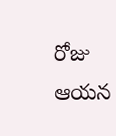రోజు ఆయన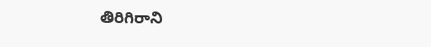తిరిగిరాని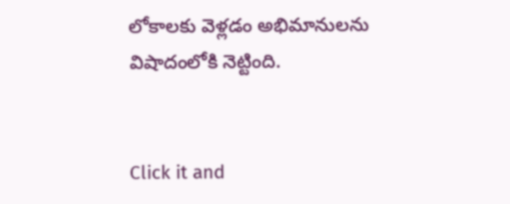లోకాలకు వెళ్లడం అభిమానులను విషాదంలోకి నెట్టింది.


Click it and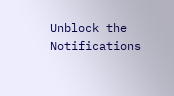Unblock the Notifications